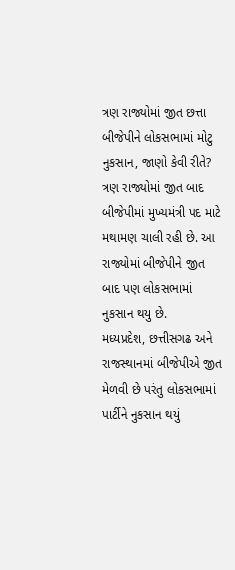ત્રણ રાજ્યોમાં જીત છત્તા બીજેપીને લોકસભામાં મોટુ નુકસાન, જાણો કેવી રીતે?
ત્રણ રાજ્યોમાં જીત બાદ બીજેપીમાં મુખ્યમંત્રી પદ માટે મથામણ ચાલી રહી છે. આ રાજ્યોમાં બીજેપીને જીત બાદ પણ લોકસભામાં નુકસાન થયુ છે.
મધ્યપ્રદેશ, છત્તીસગઢ અને રાજસ્થાનમાં બીજેપીએ જીત મેળવી છે પરંતુ લોકસભામાં પાર્ટીને નુકસાન થયું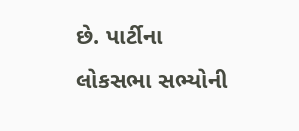છે. પાર્ટીના લોકસભા સભ્યોની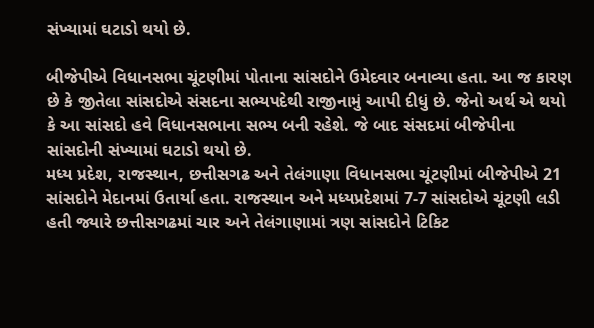સંખ્યામાં ઘટાડો થયો છે.

બીજેપીએ વિધાનસભા ચૂંટણીમાં પોતાના સાંસદોને ઉમેદવાર બનાવ્યા હતા. આ જ કારણ છે કે જીતેલા સાંસદોએ સંસદના સભ્યપદેથી રાજીનામું આપી દીધું છે. જેનો અર્થ એ થયો કે આ સાંસદો હવે વિધાનસભાના સભ્ય બની રહેશે. જે બાદ સંસદમાં બીજેપીના સાંસદોની સંખ્યામાં ઘટાડો થયો છે.
મધ્ય પ્રદેશ, રાજસ્થાન, છત્તીસગઢ અને તેલંગાણા વિધાનસભા ચૂંટણીમાં બીજેપીએ 21 સાંસદોને મેદાનમાં ઉતાર્યા હતા. રાજસ્થાન અને મધ્યપ્રદેશમાં 7-7 સાંસદોએ ચૂંટણી લડી હતી જ્યારે છત્તીસગઢમાં ચાર અને તેલંગાણામાં ત્રણ સાંસદોને ટિકિટ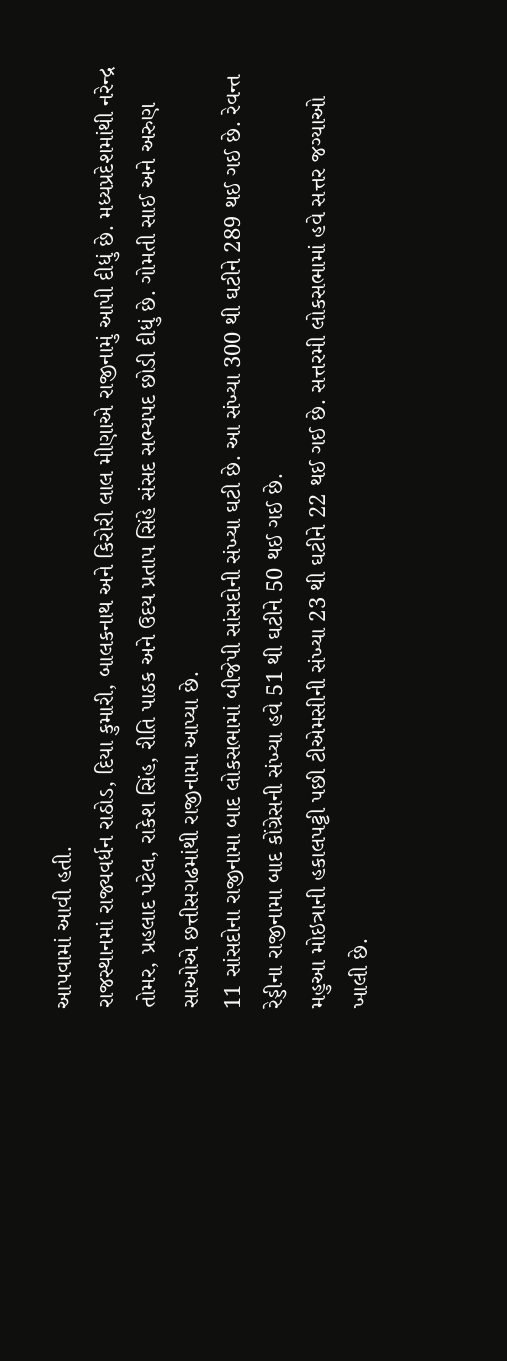આપવામાં આવી હતી.
રાજસ્થાનમાં રાજ્યવર્ધન રાઠોડ, દિયા કુમારી, બાલકનાથ અને કિરોરી લાલ મીણાએ રાજીનામું આપી દીધું છે. મધ્યપ્રદેશમાંથી નરેન્દ્ર તોમર, પ્રહલાદ પટેલ, રાકેશ સિંહ, રીતિ પાઠક અને ઉદય પ્રતાપ સિંહે સંસદ સભ્યપદ છોડી દીધું છે. ગોમતી સાઈ અને અરુણ સાઓએ છત્તીસગઢમાંથી રાજીનામા આપ્યા છે.
11 સાંસદોના રાજીનામા બાદ લોકસભામાં બીજેપી સાંસદોની સંખ્યા ઘટી છે. આ સંખ્યા 300 થી ઘટીને 289 થઈ ગઈ છે. રેવન્ત રેડ્ડીના રાજીનામા બાદ કોંગ્રેસની સંખ્યા હવે 51 થી ઘટીને 50 થઈ ગઈ છે.
મહુઆ મોઇત્રાની હકાલપટ્ટી પછી ટીએમસીની સંખ્યા 23 થી ઘટીને 22 થઈ ગઈ છે. સત્તરમી લોકસભામાં હવે સત્તર જગ્યાઓ ખાલી છે.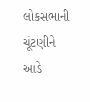લોકસભાની ચૂંટણીને આડે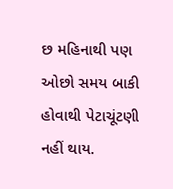છ મહિનાથી પણ ઓછો સમય બાકી હોવાથી પેટાચૂંટણી નહીં થાય.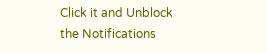Click it and Unblock the Notifications